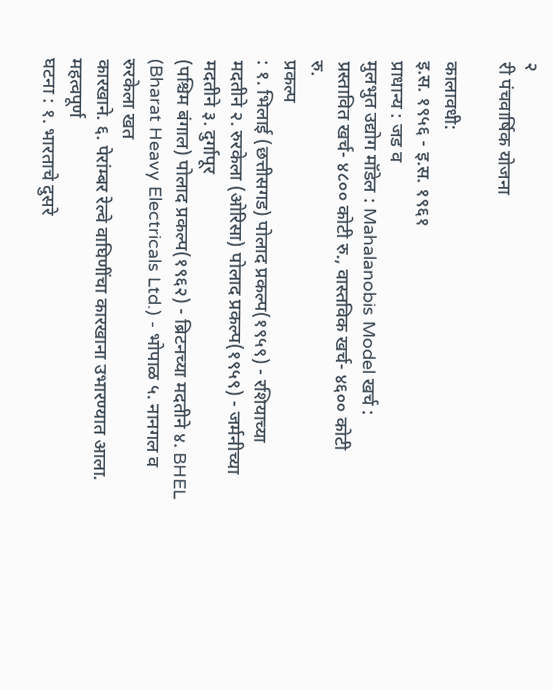२
री पंचवार्षिक योजना

कालावधी:
इ.स. १९५६ - इ.स. १९६१
प्राधान्य : जड व
मुलभुत उद्योग मॉडेल : Mahalanobis Model खर्च :
प्रस्तावित खर्च- ४८०० कोटी रु., वास्तविक खर्च- ४६०० कोटी
रु.
प्रकल्प
: १. भिलाई (छत्तीसगड) पोलाद प्रकल्प(१९५९) - रशियाच्या
मदतीने २. रुरकेला (ओरिसा) पोलाद प्रकल्प(१९५९) - जर्मनीच्या मदतीने ३. दुर्गापूर
(पश्चिम बंगाल) पोलाद प्रकल्प(१९६२) - ब्रिटनच्या मदतीने ४. BHEL
(Bharat Heavy Electricals Ltd.) - भोपाळ ५. नानगल व रुरकेला खत
कारखाने. ६. पेरांम्बर रेल्वे वाघिणींचा कारखाना उभारण्यात आला.
महत्वपूर्ण
घटना : १. भारताचे दुसरे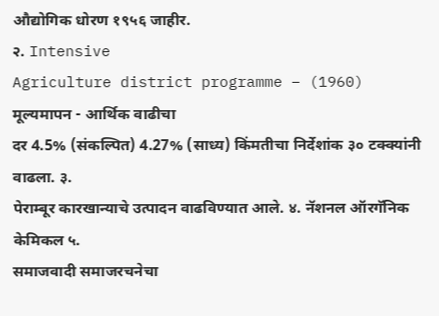औद्योगिक धोरण १९५६ जाहीर.
२. Intensive
Agriculture district programme – (1960) मूल्यमापन - आर्थिक वाढीचा
दर 4.5% (संकल्पित) 4.27% (साध्य) किंमतीचा निर्देशांक ३० टक्क्यांनी वाढला. ३.
पेराम्बूर कारखान्याचे उत्पादन वाढविण्यात आले. ४. नॅशनल ऑरगॅनिक केमिकल ५.
समाजवादी समाजरचनेचा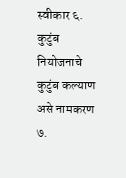स्वीकार ६. कुटुंब नियोजनाचे कुटुंब कल्याण असे नामकरण ७.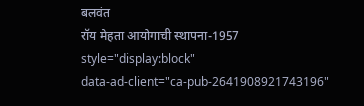बलवंत
रॉय मेहता आयोगाची स्थापना-1957
style="display:block"
data-ad-client="ca-pub-2641908921743196"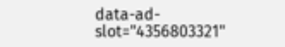data-ad-slot="4356803321"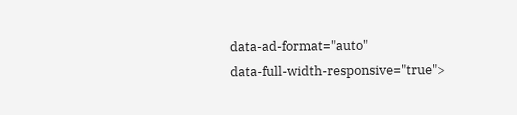data-ad-format="auto"
data-full-width-responsive="true">